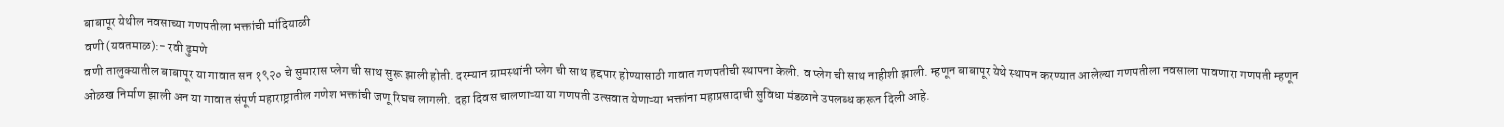बाबापूर येथील नवसाच्या गणपतीला भक्तांची मांदियाळी
वणी(यवतमाळ):- रवी ढुमणे
वणी तालुक्यातील बाबापूर या गावात सन १९२० चे सुमारास प्लेग ची साथ सुरू झाली होती. दरम्यान ग्रामस्थांनी प्लेग ची साथ हद्दपार होण्यासाठी गावात गणपतीची स्थापना केली. व प्लेग ची साथ नाहीशी झाली. म्हणून बाबापूर येथे स्थापन करण्यात आलेल्या गणपतीला नवसाला पावणारा गणपती म्हणून ओळख निर्माण झाली अन या गावात संपूर्ण महाराष्ट्रातील गणेश भक्तांची जणू रिघच लागली. दहा दिवस चालणाऱ्या या गणपती उत्सवात येणाऱ्या भक्तांना महाप्रसादाची सुविधा मंडळाने उपलब्ध करून दिली आहे.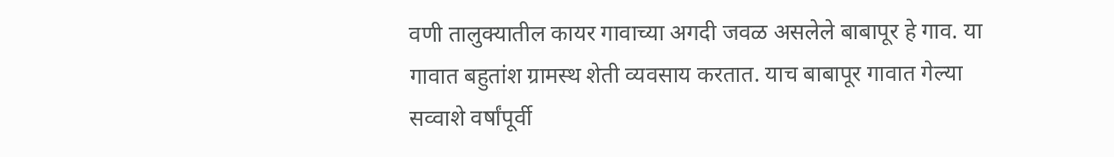वणी तालुक्यातील कायर गावाच्या अगदी जवळ असलेले बाबापूर हे गाव. या गावात बहुतांश ग्रामस्थ शेती व्यवसाय करतात. याच बाबापूर गावात गेल्या सव्वाशे वर्षांपूर्वी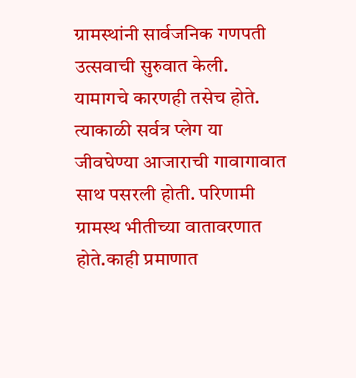ग्रामस्थांनी सार्वजनिक गणपती उत्सवाची सुरुवात केली. यामागचे कारणही तसेच होते. त्याकाळी सर्वत्र प्लेग या जीवघेण्या आजाराची गावागावात साथ पसरली होती. परिणामी ग्रामस्थ भीतीच्या वातावरणात होते.काही प्रमाणात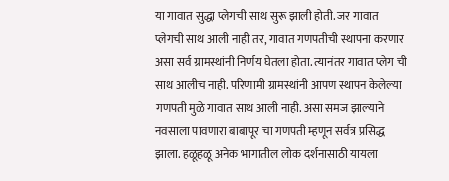या गावात सुद्धा प्लेगची साथ सुरू झाली होती. जर गावात प्लेगची साथ आली नाही तर, गावात गणपतीची स्थापना करणार असा सर्व ग्रामस्थांनी निर्णय घेतला होता. त्यानंतर गावात प्लेग ची साथ आलीच नाही. परिणामी ग्रामस्थांनी आपण स्थापन केलेल्या गणपती मुळे गावात साथ आली नाही. असा समज झाल्याने नवसाला पावणारा बाबापूर चा गणपती म्हणून सर्वत्र प्रसिद्ध झाला. हळूहळू अनेक भागातील लोक दर्शनासाठी यायला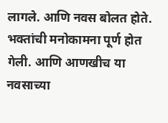लागले. आणि नवस बोलत होते. भक्तांची मनोकामना पूर्ण होत गेली. आणि आणखीच या नवसाच्या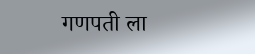गणपती ला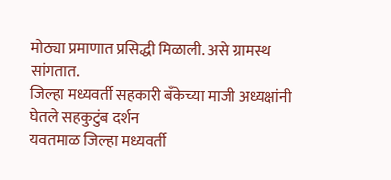मोठ्या प्रमाणात प्रसिद्धी मिळाली. असे ग्रामस्थ सांगतात.
जिल्हा मध्यवर्ती सहकारी बँकेच्या माजी अध्यक्षांनी घेतले सहकुटुंब दर्शन
यवतमाळ जिल्हा मध्यवर्ती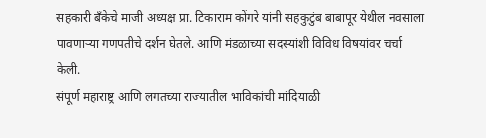सहकारी बँकेचे माजी अध्यक्ष प्रा. टिकाराम कोंगरे यांनी सहकुटुंब बाबापूर येथील नवसाला पावणाऱ्या गणपतीचे दर्शन घेतले. आणि मंडळाच्या सदस्यांशी विविध विषयांवर चर्चा केली.
संपूर्ण महाराष्ट्र आणि लगतच्या राज्यातील भाविकांची मांदियाळी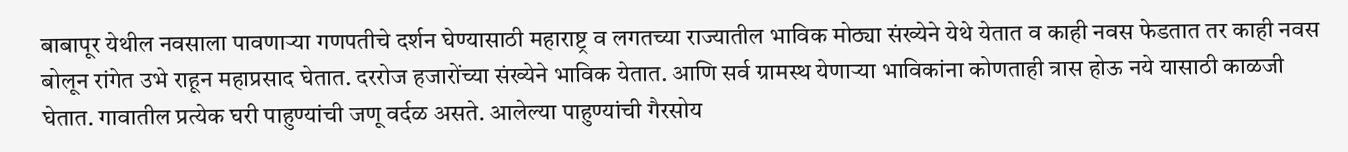बाबापूर येथील नवसाला पावणाऱ्या गणपतीचे दर्शन घेण्यासाठी महाराष्ट्र व लगतच्या राज्यातील भाविक मोठ्या संख्येने येथे येतात व काही नवस फेडतात तर काही नवस बोलून रांगेत उभे राहून महाप्रसाद घेतात. दररोज हजारोंच्या संख्येने भाविक येतात. आणि सर्व ग्रामस्थ येणाऱ्या भाविकांना कोणताही त्रास होऊ नये यासाठी काळजी घेतात. गावातील प्रत्येक घरी पाहुण्यांची जणू वर्दळ असते. आलेल्या पाहुण्यांची गैरसोय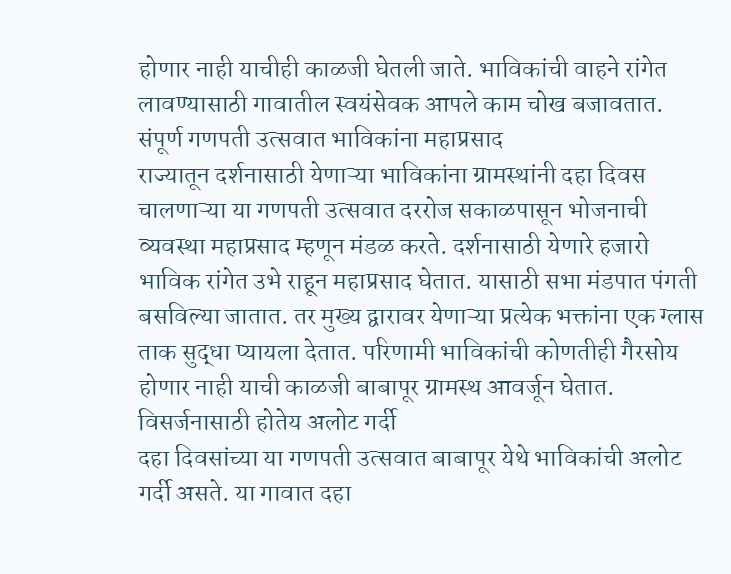होणार नाही याचीही काळजी घेतली जाते. भाविकांची वाहने रांगेत लावण्यासाठी गावातील स्वयंसेवक आपले काम चोख बजावतात.
संपूर्ण गणपती उत्सवात भाविकांना महाप्रसाद
राज्यातून दर्शनासाठी येणाऱ्या भाविकांना ग्रामस्थांनी दहा दिवस चालणाऱ्या या गणपती उत्सवात दररोज सकाळपासून भोजनाची व्यवस्था महाप्रसाद म्हणून मंडळ करते. दर्शनासाठी येणारे हजारो भाविक रांगेत उभे राहून महाप्रसाद घेतात. यासाठी सभा मंडपात पंगती बसविल्या जातात. तर मुख्य द्वारावर येणाऱ्या प्रत्येक भक्तांना एक ग्लास ताक सुद्धा प्यायला देतात. परिणामी भाविकांची कोणतीही गैरसोय होणार नाही याची काळजी बाबापूर ग्रामस्थ आवर्जून घेतात.
विसर्जनासाठी होतेय अलोट गर्दी
दहा दिवसांच्या या गणपती उत्सवात बाबापूर येथे भाविकांची अलोट गर्दी असते. या गावात दहा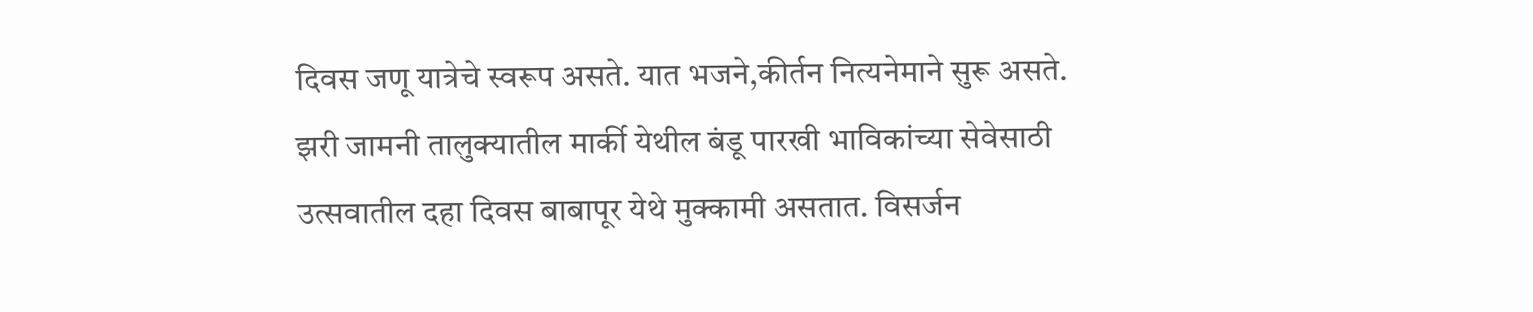दिवस जणू यात्रेचे स्वरूप असते. यात भजने,कीर्तन नित्यनेमाने सुरू असते. झरी जामनी तालुक्यातील मार्की येथील बंडू पारखी भाविकांच्या सेवेसाठी उत्सवातील दहा दिवस बाबापूर येथे मुक्कामी असतात. विसर्जन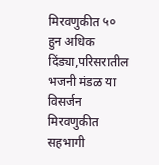मिरवणुकीत ५० हुन अधिक दिंड्या,परिसरातील भजनी मंडळ या विसर्जन मिरवणुकीत सहभागी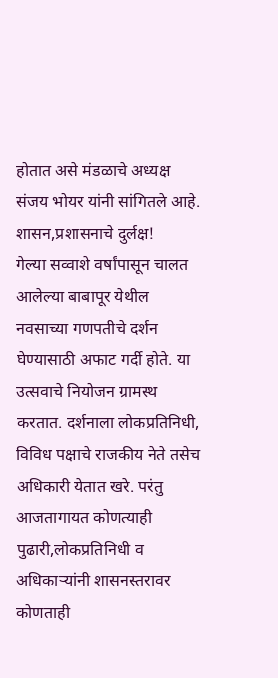होतात असे मंडळाचे अध्यक्ष संजय भोयर यांनी सांगितले आहे.
शासन,प्रशासनाचे दुर्लक्ष!
गेल्या सव्वाशे वर्षांपासून चालत आलेल्या बाबापूर येथील नवसाच्या गणपतीचे दर्शन घेण्यासाठी अफाट गर्दी होते. या उत्सवाचे नियोजन ग्रामस्थ करतात. दर्शनाला लोकप्रतिनिधी, विविध पक्षाचे राजकीय नेते तसेच अधिकारी येतात खरे. परंतु आजतागायत कोणत्याही पुढारी,लोकप्रतिनिधी व अधिकाऱ्यांनी शासनस्तरावर कोणताही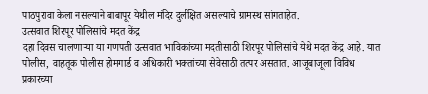पाठपुरावा केला नसल्याने बाबापूर येथील मंदिर दुर्लक्षित असल्याचे ग्रामस्थ सांगताहेत.
उत्सवात शिरपूर पोलिसांचे मदत केंद्र
दहा दिवस चालणाऱ्या या गणपती उत्सवात भाविकांच्या मदतीसाठी शिरपूर पोलिसांचे येथे मदत केंद्र आहे. यात पोलीस, वाहतूक पोलीस होमगार्ड व अधिकारी भक्तांच्या सेवेसाठी तत्पर असतात. आजूबाजूला विविध प्रकारच्या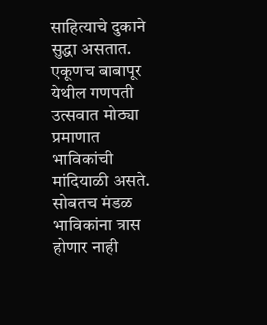साहित्याचे दुकाने सुद्धा असतात. एकूणच बाबापूर येथील गणपती उत्सवात मोठ्या प्रमाणात भाविकांची मांदियाळी असते. सोबतच मंडळ भाविकांना त्रास होणार नाही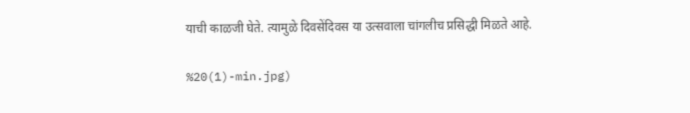याची काळजी घेते. त्यामुळे दिवसेंदिवस या उत्सवाला चांगलीच प्रसिद्धी मिळते आहे.

%20(1)-min.jpg)